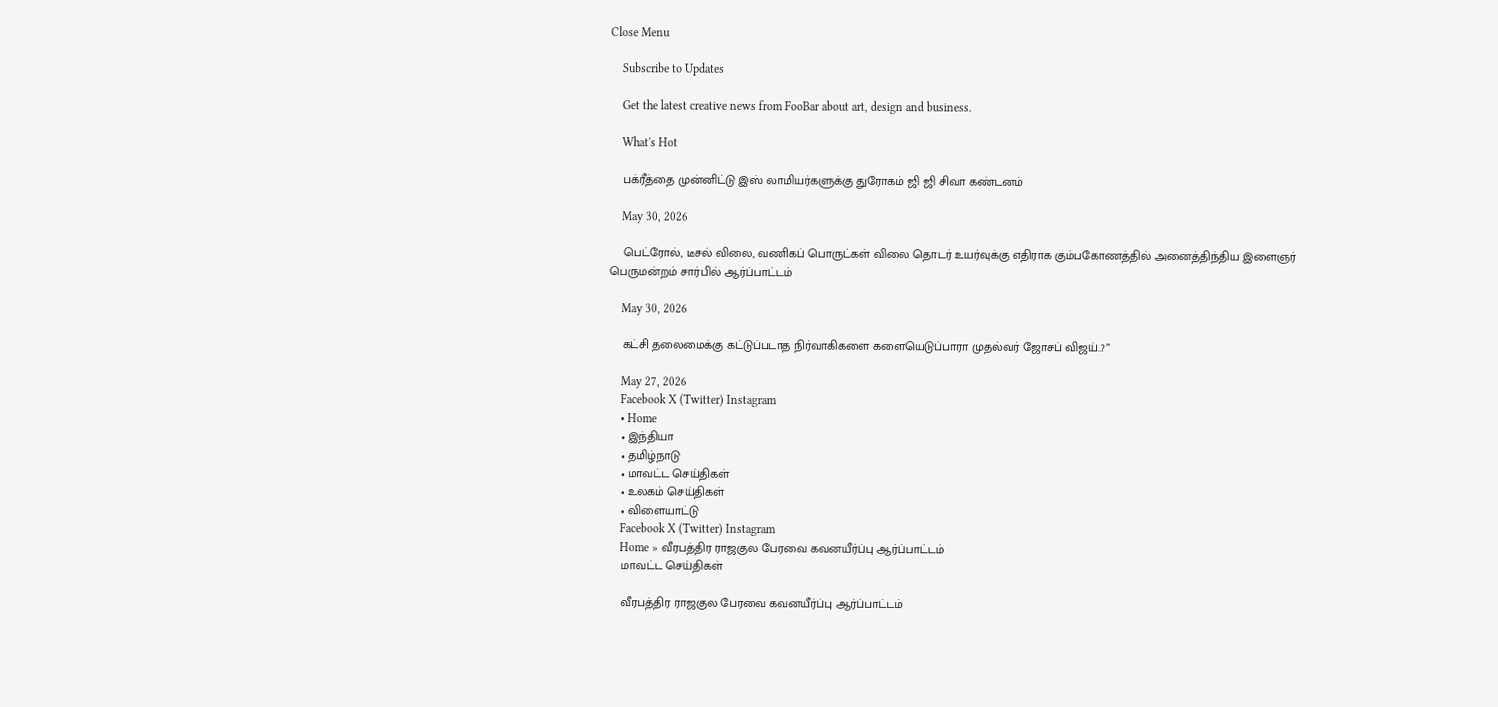Close Menu

    Subscribe to Updates

    Get the latest creative news from FooBar about art, design and business.

    What's Hot

    பக்ரீத்தை முன்னிட்டு இஸ் லாமியர்களுக்கு துரோகம் ஜி ஜி சிவா கண்டனம்

    May 30, 2026

    பெட்ரோல், டீசல் விலை, வணிகப் பொருட்கள் விலை தொடர் உயர்வுக்கு எதிராக கும்பகோணத்தில் அனைத்திந்திய இளைஞர் பெருமன்றம் சார்பில் ஆர்ப்பாட்டம்

    May 30, 2026

    கட்சி தலைமைக்கு கட்டுப்படாத நிர்வாகிகளை களையெடுப்பாரா முதல்வர் ஜோசப் விஜய்..?”

    May 27, 2026
    Facebook X (Twitter) Instagram
    • Home
    • இந்தியா
    • தமிழ்நாடு
    • மாவட்ட செய்திகள்
    • உலகம் செய்திகள்
    • விளையாட்டு
    Facebook X (Twitter) Instagram
    Home » வீரபத்திர ராஜகுல பேரவை கவனயீர்ப்பு ஆர்ப்பாட்டம்
    மாவட்ட செய்திகள்

    வீரபத்திர ராஜகுல பேரவை கவனயீர்ப்பு ஆர்ப்பாட்டம்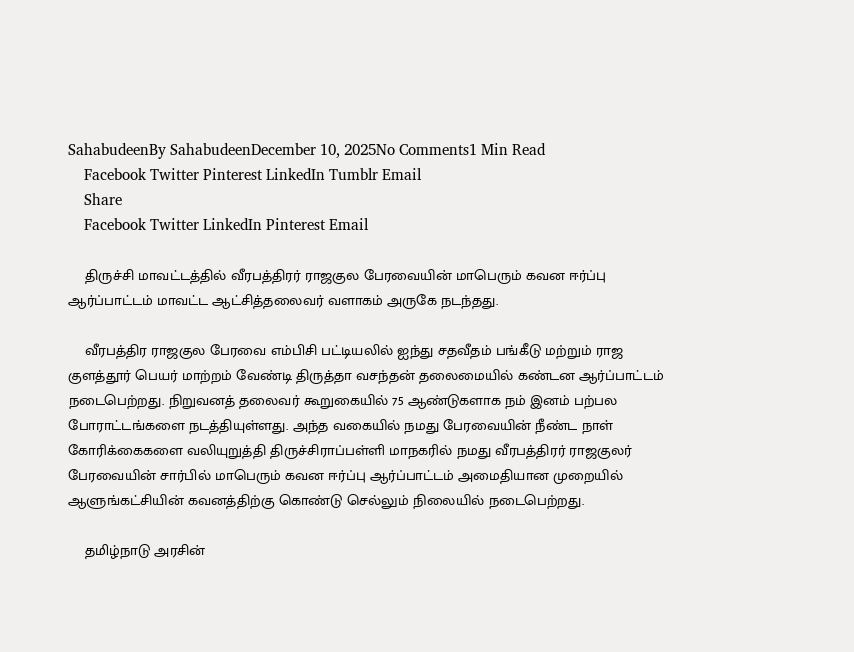SahabudeenBy SahabudeenDecember 10, 2025No Comments1 Min Read
    Facebook Twitter Pinterest LinkedIn Tumblr Email
    Share
    Facebook Twitter LinkedIn Pinterest Email

    திருச்சி மாவட்டத்தில் வீரபத்திரர் ராஜகுல பேரவையின் மாபெரும் கவன ஈர்ப்பு ஆர்ப்பாட்டம் மாவட்ட ஆட்சித்தலைவர் வளாகம் அருகே நடந்தது.

    வீரபத்திர ராஜகுல பேரவை எம்பிசி பட்டியலில் ஐந்து சதவீதம் பங்கீடு மற்றும் ராஜ குளத்தூர் பெயர் மாற்றம் வேண்டி திருத்தா வசந்தன் தலைமையில் கண்டன ஆர்ப்பாட்டம் நடைபெற்றது. நிறுவனத் தலைவர் கூறுகையில் 75 ஆண்டுகளாக நம் இனம் பற்பல போராட்டங்களை நடத்தியுள்ளது. அந்த வகையில் நமது பேரவையின் நீண்ட நாள் கோரிக்கைகளை வலியுறுத்தி திருச்சிராப்பள்ளி மாநகரில் நமது வீரபத்திரர் ராஜகுலர் பேரவையின் சார்பில் மாபெரும் கவன ஈர்ப்பு ஆர்ப்பாட்டம் அமைதியான முறையில் ஆளுங்கட்சியின் கவனத்திற்கு கொண்டு செல்லும் நிலையில் நடைபெற்றது.

    தமிழ்நாடு அரசின்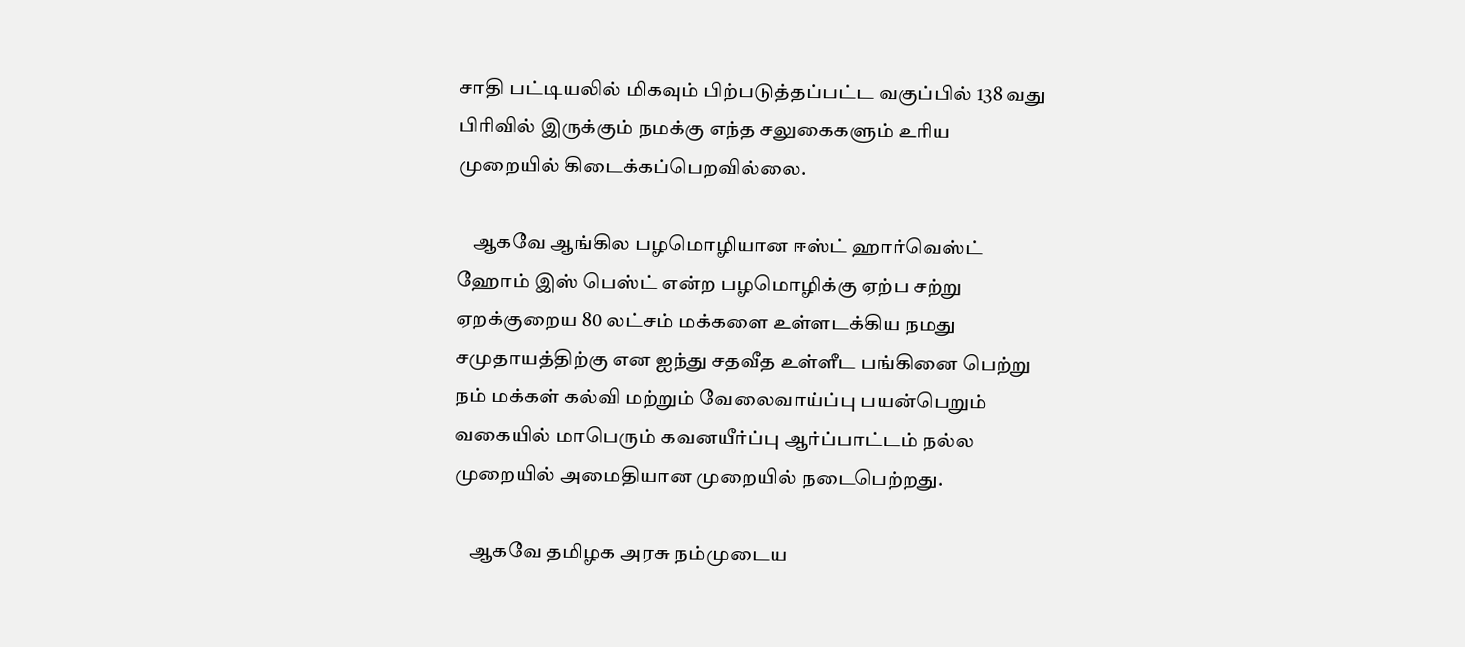சாதி பட்டியலில் மிகவும் பிற்படுத்தப்பட்ட வகுப்பில் 138 வது பிரிவில் இருக்கும் நமக்கு எந்த சலுகைகளும் உரிய முறையில் கிடைக்கப்பெறவில்லை.

    ஆகவே ஆங்கில பழமொழியான ஈஸ்ட் ஹார்வெஸ்ட் ஹோம் இஸ் பெஸ்ட் என்ற பழமொழிக்கு ஏற்ப சற்று ஏறக்குறைய 80 லட்சம் மக்களை உள்ளடக்கிய நமது சமுதாயத்திற்கு என ஐந்து சதவீத உள்ளீட பங்கினை பெற்று நம் மக்கள் கல்வி மற்றும் வேலைவாய்ப்பு பயன்பெறும் வகையில் மாபெரும் கவனயீர்ப்பு ஆர்ப்பாட்டம் நல்ல முறையில் அமைதியான முறையில் நடைபெற்றது.

    ஆகவே தமிழக அரசு நம்முடைய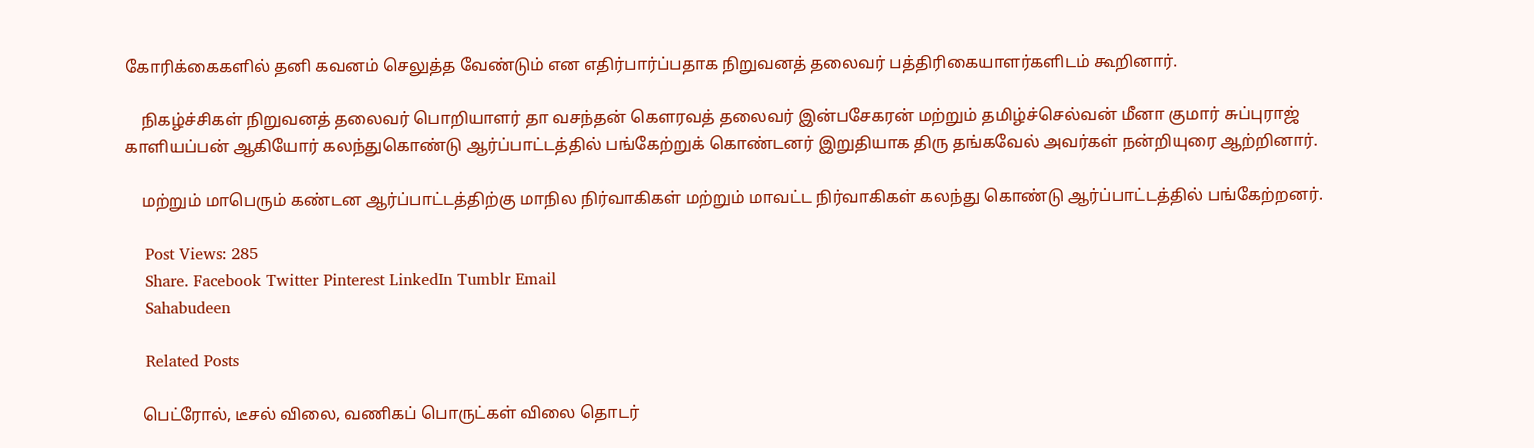கோரிக்கைகளில் தனி கவனம் செலுத்த வேண்டும் என எதிர்பார்ப்பதாக நிறுவனத் தலைவர் பத்திரிகையாளர்களிடம் கூறினார்.

    நிகழ்ச்சிகள் நிறுவனத் தலைவர் பொறியாளர் தா வசந்தன் கௌரவத் தலைவர் இன்பசேகரன் மற்றும் தமிழ்ச்செல்வன் மீனா குமார் சுப்புராஜ் காளியப்பன் ஆகியோர் கலந்துகொண்டு ஆர்ப்பாட்டத்தில் பங்கேற்றுக் கொண்டனர் இறுதியாக திரு தங்கவேல் அவர்கள் நன்றியுரை ஆற்றினார்.

    மற்றும் மாபெரும் கண்டன ஆர்ப்பாட்டத்திற்கு மாநில நிர்வாகிகள் மற்றும் மாவட்ட நிர்வாகிகள் கலந்து கொண்டு ஆர்ப்பாட்டத்தில் பங்கேற்றனர்.

    Post Views: 285
    Share. Facebook Twitter Pinterest LinkedIn Tumblr Email
    Sahabudeen

    Related Posts

    பெட்ரோல், டீசல் விலை, வணிகப் பொருட்கள் விலை தொடர்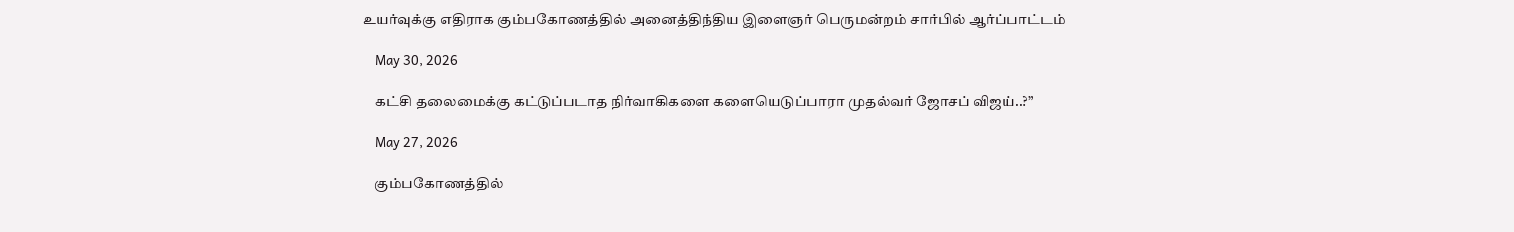உயர்வுக்கு எதிராக கும்பகோணத்தில் அனைத்திந்திய இளைஞர் பெருமன்றம் சார்பில் ஆர்ப்பாட்டம்

    May 30, 2026

    கட்சி தலைமைக்கு கட்டுப்படாத நிர்வாகிகளை களையெடுப்பாரா முதல்வர் ஜோசப் விஜய்..?”

    May 27, 2026

    கும்பகோணத்தில்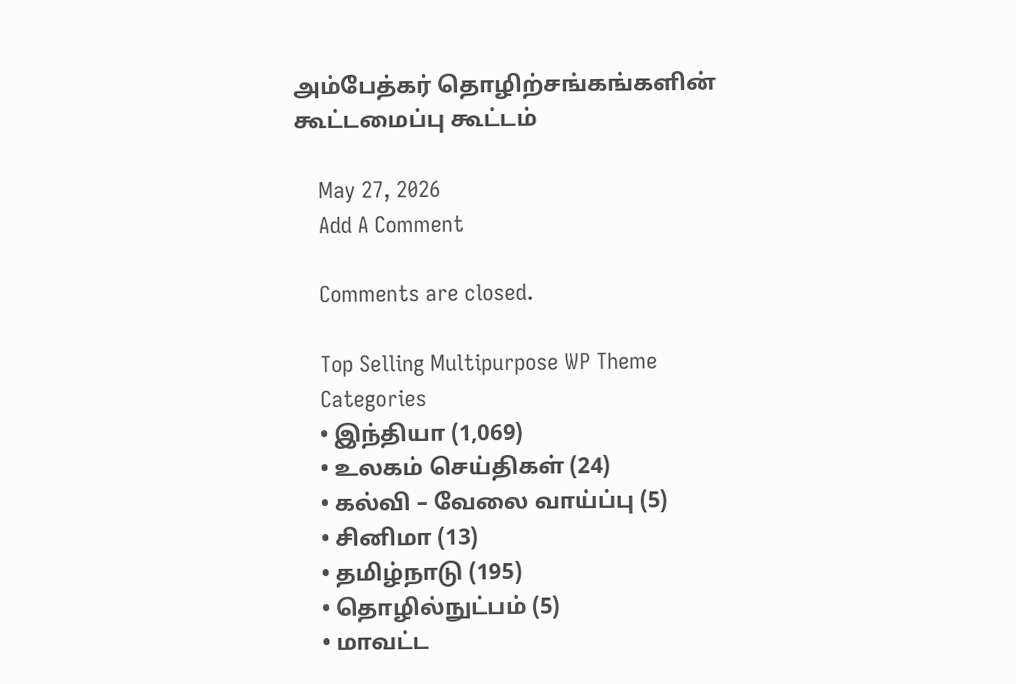அம்பேத்கர் தொழிற்சங்கங்களின் கூட்டமைப்பு கூட்டம்

    May 27, 2026
    Add A Comment

    Comments are closed.

    Top Selling Multipurpose WP Theme
    Categories
    • இந்தியா (1,069)
    • உலகம் செய்திகள் (24)
    • கல்வி – வேலை வாய்ப்பு (5)
    • சினிமா (13)
    • தமிழ்நாடு (195)
    • தொழில்நுட்பம் (5)
    • மாவட்ட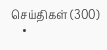செய்திகள் (300)
    •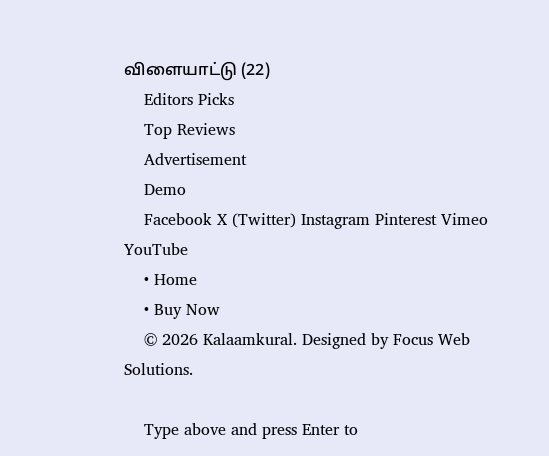விளையாட்டு (22)
    Editors Picks
    Top Reviews
    Advertisement
    Demo
    Facebook X (Twitter) Instagram Pinterest Vimeo YouTube
    • Home
    • Buy Now
    © 2026 Kalaamkural. Designed by Focus Web Solutions.

    Type above and press Enter to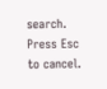search. Press Esc to cancel.